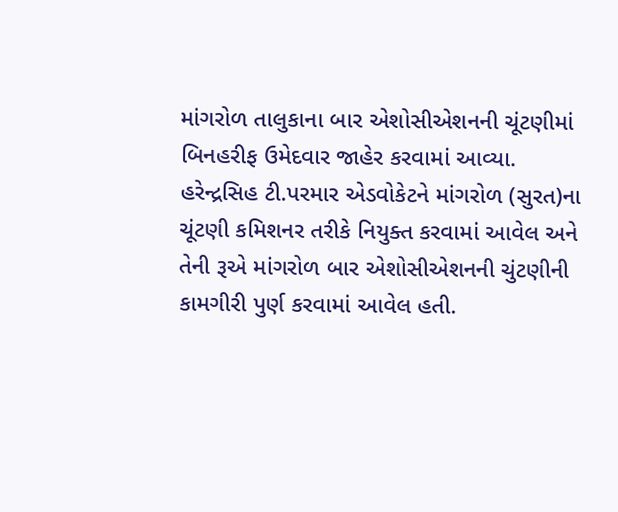માંગરોળ તાલુકાના બાર એશોસીએશનની ચૂંટણીમાં બિનહરીફ ઉમેદવાર જાહેર કરવામાં આવ્યા.
હરેન્દ્રસિહ ટી.પરમાર એડવોકેટને માંગરોળ (સુરત)ના ચૂંટણી કમિશનર તરીકે નિયુક્ત કરવામાં આવેલ અને તેની રૂએ માંગરોળ બાર એશોસીએશનની ચુંટણીની કામગીરી પુર્ણ કરવામાં આવેલ હતી.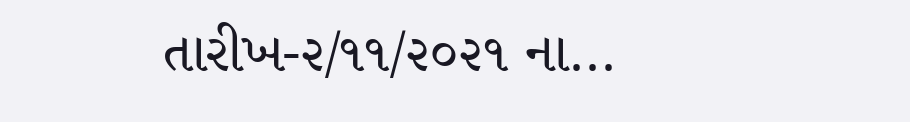તારીખ-૨/૧૧/૨૦૨૧ ના...